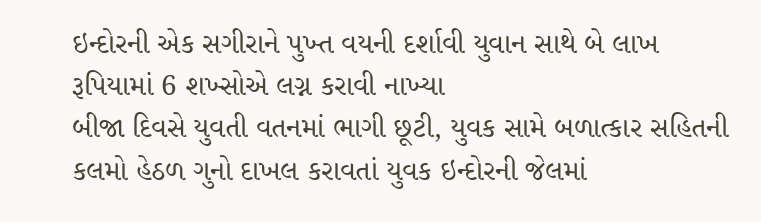ઇન્દોરની એક સગીરાને પુખ્ત વયની દર્શાવી યુવાન સાથે બે લાખ રૂપિયામાં 6 શખ્સોએ લગ્ન કરાવી નાખ્યા
બીજા દિવસે યુવતી વતનમાં ભાગી છૂટી, યુવક સામે બળાત્કાર સહિતની કલમો હેઠળ ગુનો દાખલ કરાવતાં યુવક ઇન્દોરની જેલમાં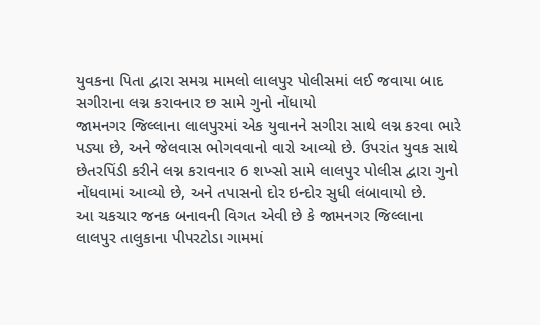યુવકના પિતા દ્વારા સમગ્ર મામલો લાલપુર પોલીસમાં લઈ જવાયા બાદ સગીરાના લગ્ન કરાવનાર છ સામે ગુનો નોંધાયો
જામનગર જિલ્લાના લાલપુરમાં એક યુવાનને સગીરા સાથે લગ્ન કરવા ભારે પડ્યા છે, અને જેલવાસ ભોગવવાનો વારો આવ્યો છે. ઉપરાંત યુવક સાથે છેતરપિંડી કરીને લગ્ન કરાવનાર 6 શખ્સો સામે લાલપુર પોલીસ દ્વારા ગુનો નોંધવામાં આવ્યો છે, અને તપાસનો દોર ઇન્દોર સુધી લંબાવાયો છે.
આ ચકચાર જનક બનાવની વિગત એવી છે કે જામનગર જિલ્લાના લાલપુર તાલુકાના પીપરટોડા ગામમાં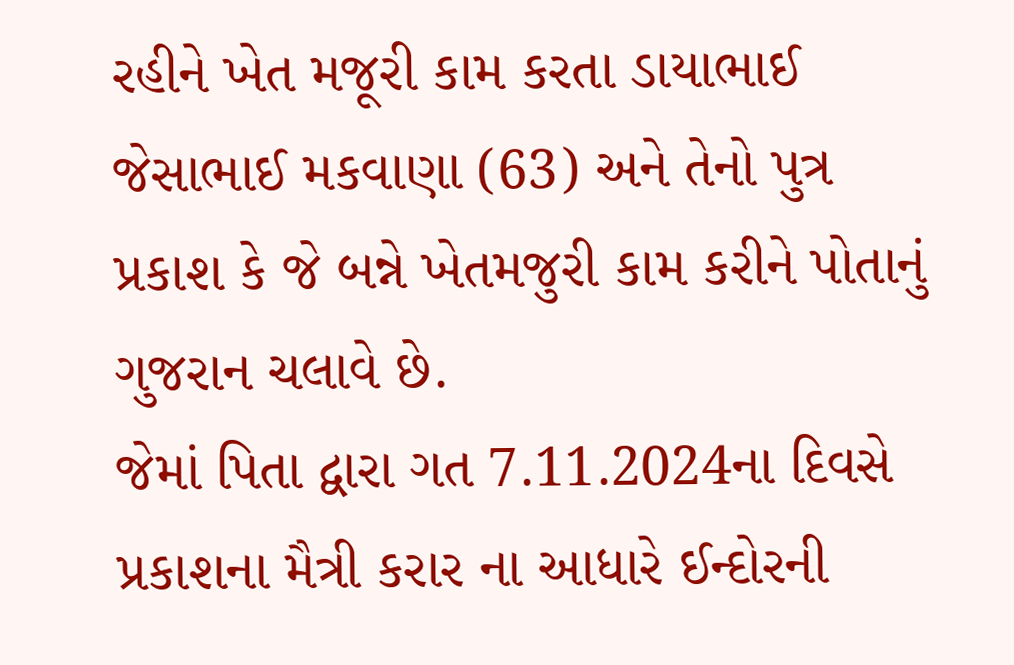રહીને ખેત મજૂરી કામ કરતા ડાયાભાઈ જેસાભાઈ મકવાણા (63) અને તેનો પુત્ર પ્રકાશ કે જે બન્ને ખેતમજુરી કામ કરીને પોતાનું ગુજરાન ચલાવે છે.
જેમાં પિતા દ્વારા ગત 7.11.2024ના દિવસે પ્રકાશના મૈત્રી કરાર ના આધારે ઈન્દોરની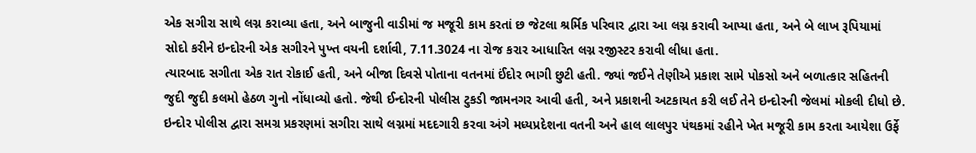એક સગીરા સાથે લગ્ન કરાવ્યા હતા, અને બાજુની વાડીમાં જ મજૂરી કામ કરતાં છ જેટલા શ્રર્મિક પરિવાર દ્વારા આ લગ્ન કરાવી આપ્યા હતા, અને બે લાખ રૂપિયામાં સોદો કરીને ઇન્દોરની એક સગીરને પુખ્ત વયની દર્શાવી, 7.11.3024 ના રોજ કરાર આધારિત લગ્ન રજીસ્ટર કરાવી લીધા હતા.
ત્યારબાદ સગીતા એક રાત રોકાઈ હતી, અને બીજા દિવસે પોતાના વતનમાં ઈંદોર ભાગી છુટી હતી. જ્યાં જઈને તેણીએ પ્રકાશ સામે પોકસો અને બળાત્કાર સહિતની જુદી જુદી કલમો હેઠળ ગુનો નોંધાવ્યો હતો. જેથી ઈન્દોરની પોલીસ ટુકડી જામનગર આવી હતી, અને પ્રકાશની અટકાયત કરી લઈ તેને ઇન્દોરની જેલમાં મોકલી દીધો છે.
ઇન્દોર પોલીસ દ્વારા સમગ્ર પ્રકરણમાં સગીરા સાથે લગ્નમાં મદદગારી કરવા અંગે મધ્યપ્રદેશના વતની અને હાલ લાલપુર પંથકમાં રહીને ખેત મજૂરી કામ કરતા આયેશા ઉર્ફે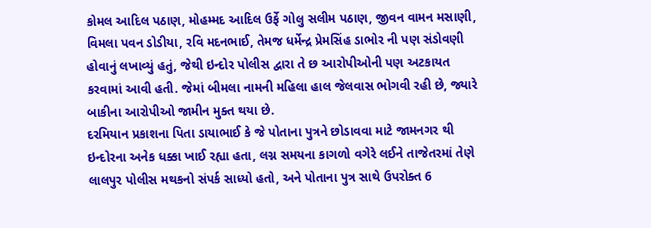કોમલ આદિલ પઠાણ, મોહમ્મદ આદિલ ઉર્ફે ગોલુ સલીમ પઠાણ, જીવન વામન મસાણી, વિમલા પવન ડોડીયા, રવિ મદનભાઈ, તેમજ ધર્મેન્દ્ર પ્રેમસિંહ ડાભોર ની પણ સંડોવણી હોવાનું લખાવ્યું હતું, જેથી ઇન્દોર પોલીસ દ્વારા તે છ આરોપીઓની પણ અટકાયત કરવામાં આવી હતી. જેમાં બીમલા નામની મહિલા હાલ જેલવાસ ભોગવી રહી છે, જ્યારે બાકીના આરોપીઓ જામીન મુક્ત થયા છે.
દરમિયાન પ્રકાશના પિતા ડાયાભાઈ કે જે પોતાના પુત્રને છોડાવવા માટે જામનગર થી ઇન્દોરના અનેક ધક્કા ખાઈ રહ્યા હતા, લગ્ન સમયના કાગળો વગેરે લઈને તાજેતરમાં તેણે લાલપુર પોલીસ મથકનો સંપર્ક સાધ્યો હતો, અને પોતાના પુત્ર સાથે ઉપરોક્ત 6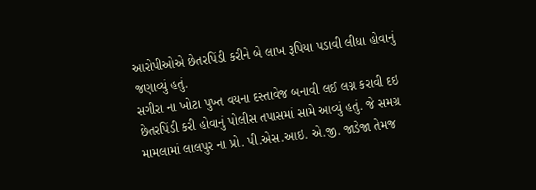આરોપીઓએ છેતરપિંડી કરીને બે લાખ રૂપિયા પડાવી લીધા હોવાનું જણાવ્યું હતું.
સગીરા ના ખોટા પુખ્ત વયના દસ્તાવેજ બનાવી લઈ લગ્ન કરાવી દઇ છેતરપિંડી કરી હોવાનું પોલીસ તપાસમાં સામે આવ્યું હતું. જે સમગ્ર મામલામાં લાલપુર ના પ્રો. પી.એસ.આઇ. એ.જી. જાડેજા તેમજ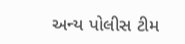અન્ય પોલીસ ટીમ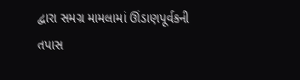દ્વારા સમગ્ર મામલામાં ઊંડાણપૂર્વકની તપાસ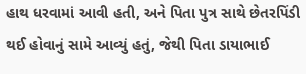હાથ ધરવામાં આવી હતી, અને પિતા પુત્ર સાથે છેતરપિંડી થઈ હોવાનું સામે આવ્યું હતું, જેથી પિતા ડાયાભાઈ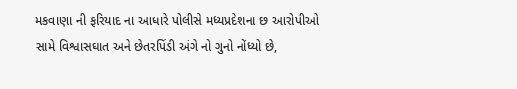મકવાણા ની ફરિયાદ ના આધારે પોલીસે મધ્યપ્રદેશના છ આરોપીઓ સામે વિશ્વાસઘાત અને છેતરપિંડી અંગે નો ગુનો નોંધ્યો છે,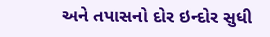અને તપાસનો દોર ઇન્દોર સુધી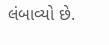લંબાવ્યો છે.